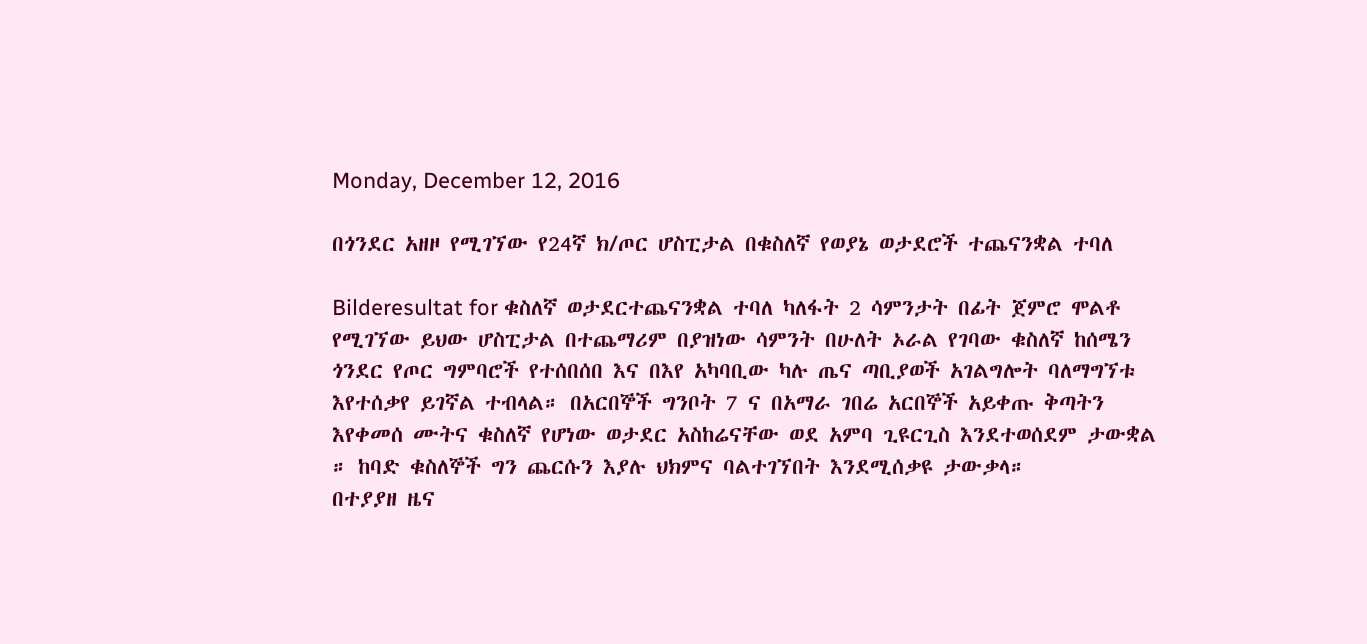Monday, December 12, 2016

በጎንደር አዘዞ የሚገኘው የ24ኛ ክ/ጦር ሆስፒታል በቁስለኛ የወያኔ ወታደሮች ተጨናንቋል ተባለ

Bilderesultat for ቁስለኛ ወታደርተጨናንቋል ተባለ ካለፋት 2 ሳምንታት በፊት ጀምሮ ሞልቶ የሚገኘው ይህው ሆስፒታል በተጨማሪም በያዝነው ሳምንት በሁለት ኦራል የገባው ቁስለኛ ከሰሜን ጎንደር የጦር ግምባሮች የተሰበሰበ እና በእየ አካባቢው ካሉ ጤና ጣቢያወች አገልግሎት ባለማግኘቱ እየተሰቃየ ይገኛል ተብላል። በአርበኞች ግንቦት 7 ና በአማራ ገበሬ አርበኞች አይቀጡ ቅጣትን እየቀመሰ ሙትና ቁስለኛ የሆነው ወታደር አስከሬናቸው ወደ አምባ ጊዩርጊስ እንደተወሰደም ታውቋል ። ከባድ ቁስለኞች ግን ጨርሱን እያሉ ህክምና ባልተገኘበት እንደሚሰቃዩ ታውቃላ።
በተያያዘ ዜና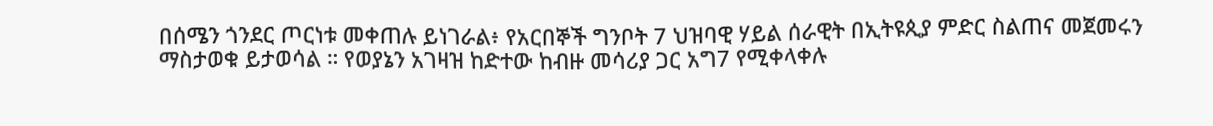በሰሜን ጎንደር ጦርነቱ መቀጠሉ ይነገራል፥ የአርበኞች ግንቦት 7 ህዝባዊ ሃይል ሰራዊት በኢትዩጲያ ምድር ስልጠና መጀመሩን ማስታወቁ ይታወሳል ። የወያኔን አገዛዝ ከድተው ከብዙ መሳሪያ ጋር አግ7 የሚቀላቀሉ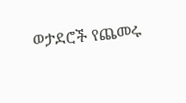ወታደሮች የጨመሩ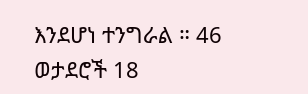እንደሆነ ተንግራል ። 46 ወታደሮች 18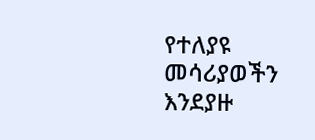የተለያዩ መሳሪያወችን እንደያዙ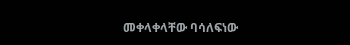መቀላቀላቸው ባሳለፍነው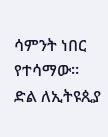ሳምንት ነበር የተሳማው።
ድል ለኢትዩጲያ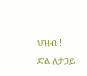ህዝብ !
ድል ለታጋይ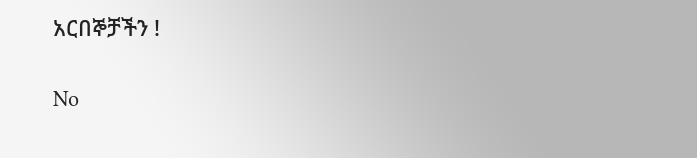አርበኞቻችን !

No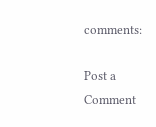comments:

Post a Comment